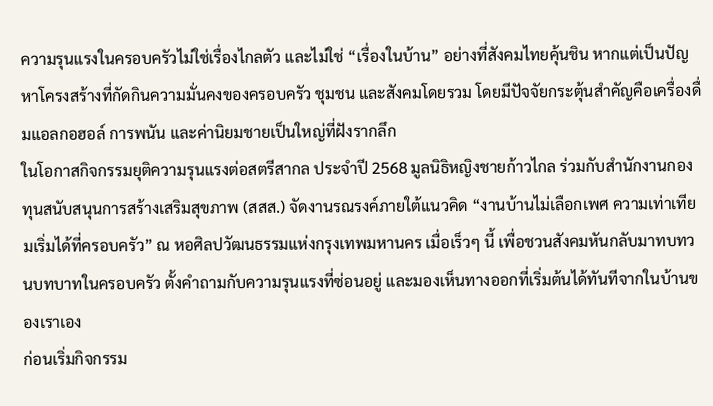ความรุนแรงในครอบครัวไม่ใช่เรื่องไกลตัว และไม่ใช่ “เรื่องในบ้าน” อย่างที่สังคมไทยคุ้นชิน หากแต่เป็นปัญหาโครงสร้างที่กัดกินความมั่นคงของครอบครัว ชุมชน และสังคมโดยรวม โดยมีปัจจัยกระตุ้นสำคัญคือเครื่องดื่มแอลกอฮอล์ การพนัน และค่านิยมชายเป็นใหญ่ที่ฝังรากลึก
ในโอกาสกิจกรรมยุติความรุนแรงต่อสตรีสากล ประจำปี 2568 มูลนิธิหญิงชายก้าวไกล ร่วมกับสำนักงานกองทุนสนับสนุนการสร้างเสริมสุขภาพ (สสส.) จัดงานรณรงค์ภายใต้แนวคิด “งานบ้านไม่เลือกเพศ ความเท่าเทียมเริ่มได้ที่ครอบครัว” ณ หอศิลปวัฒนธรรมแห่งกรุงเทพมหานคร เมื่อเร็วๆ นี้ เพื่อชวนสังคมหันกลับมาทบทวนบทบาทในครอบครัว ตั้งคำถามกับความรุนแรงที่ซ่อนอยู่ และมองเห็นทางออกที่เริ่มต้นได้ทันทีจากในบ้านของเราเอง
ก่อนเริ่มกิจกรรม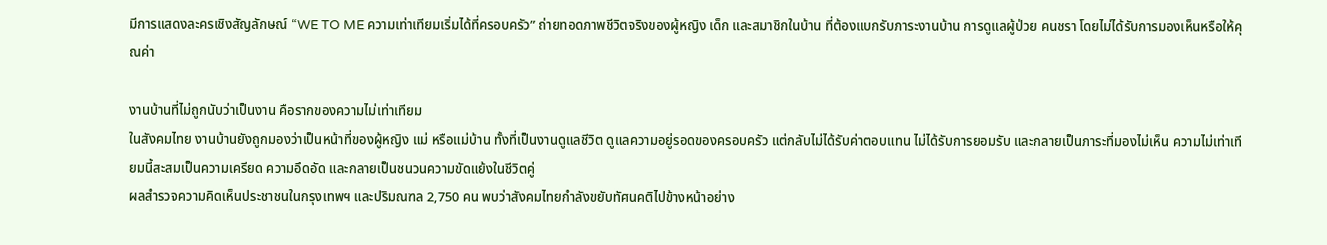มีการแสดงละครเชิงสัญลักษณ์ “WE TO ME ความเท่าเทียมเริ่มได้ที่ครอบครัว” ถ่ายทอดภาพชีวิตจริงของผู้หญิง เด็ก และสมาชิกในบ้าน ที่ต้องแบกรับภาระงานบ้าน การดูแลผู้ป่วย คนชรา โดยไม่ได้รับการมองเห็นหรือให้คุณค่า

งานบ้านที่ไม่ถูกนับว่าเป็นงาน คือรากของความไม่เท่าเทียม
ในสังคมไทย งานบ้านยังถูกมองว่าเป็นหน้าที่ของผู้หญิง แม่ หรือแม่บ้าน ทั้งที่เป็นงานดูแลชีวิต ดูแลความอยู่รอดของครอบครัว แต่กลับไม่ได้รับค่าตอบแทน ไม่ได้รับการยอมรับ และกลายเป็นภาระที่มองไม่เห็น ความไม่เท่าเทียมนี้สะสมเป็นความเครียด ความอึดอัด และกลายเป็นชนวนความขัดแย้งในชีวิตคู่
ผลสำรวจความคิดเห็นประชาชนในกรุงเทพฯ และปริมณฑล 2,750 คน พบว่าสังคมไทยกำลังขยับทัศนคติไปข้างหน้าอย่าง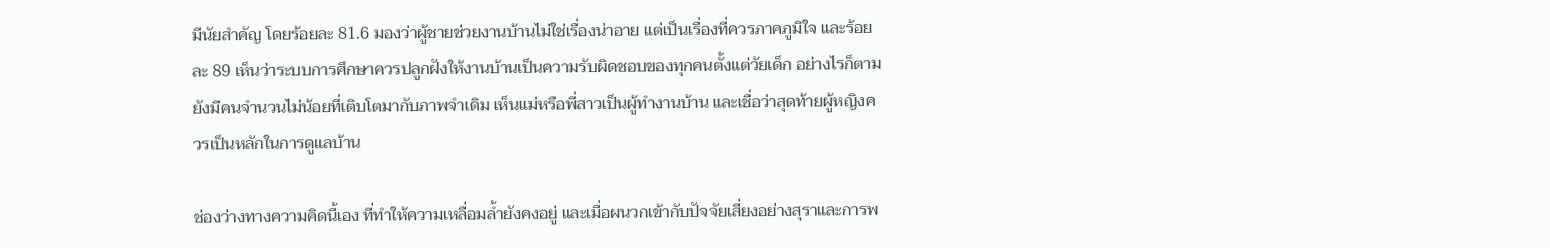มีนัยสำคัญ โดยร้อยละ 81.6 มองว่าผู้ชายช่วยงานบ้านไม่ใช่เรื่องน่าอาย แต่เป็นเรื่องที่ควรภาคภูมิใจ และร้อยละ 89 เห็นว่าระบบการศึกษาควรปลูกฝังให้งานบ้านเป็นความรับผิดชอบของทุกคนตั้งแต่วัยเด็ก อย่างไรก็ตาม ยังมีคนจำนวนไม่น้อยที่เติบโตมากับภาพจำเดิม เห็นแม่หรือพี่สาวเป็นผู้ทำงานบ้าน และเชื่อว่าสุดท้ายผู้หญิงควรเป็นหลักในการดูแลบ้าน

ช่องว่างทางความคิดนี้เอง ที่ทำให้ความเหลื่อมล้ำยังคงอยู่ และเมื่อผนวกเข้ากับปัจจัยเสี่ยงอย่างสุราและการพ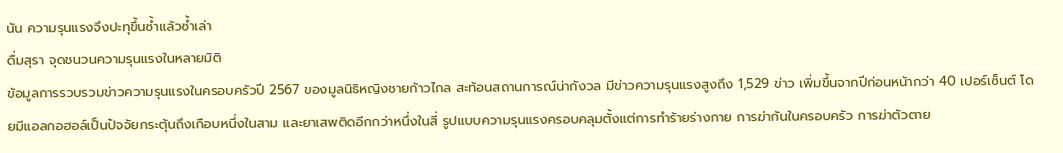นัน ความรุนแรงจึงปะทุขึ้นซ้ำแล้วซ้ำเล่า
ดื่มสุรา จุดชนวนความรุนแรงในหลายมิติ
ข้อมูลการรวบรวมข่าวความรุนแรงในครอบครัวปี 2567 ของมูลนิธิหญิงชายก้าวไกล สะท้อนสถานการณ์น่ากังวล มีข่าวความรุนแรงสูงถึง 1,529 ข่าว เพิ่มขึ้นจากปีก่อนหน้ากว่า 40 เปอร์เซ็นต์ โดยมีแอลกอฮอล์เป็นปัจจัยกระตุ้นถึงเกือบหนึ่งในสาม และยาเสพติดอีกกว่าหนึ่งในสี่ รูปแบบความรุนแรงครอบคลุมตั้งแต่การทำร้ายร่างกาย การฆ่ากันในครอบครัว การฆ่าตัวตาย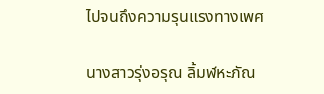ไปจนถึงความรุนแรงทางเพศ

นางสาวรุ่งอรุณ ลิ้มฬหะภัณ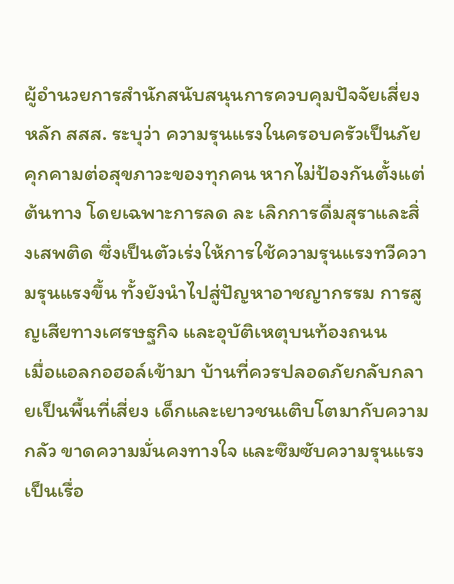ผู้อำนวยการสำนักสนับสนุนการควบคุมปัจจัยเสี่ยงหลัก สสส. ระบุว่า ความรุนแรงในครอบครัวเป็นภัยคุกคามต่อสุขภาวะของทุกคน หากไม่ป้องกันตั้งแต่ต้นทาง โดยเฉพาะการลด ละ เลิกการดื่มสุราและสิ่งเสพติด ซึ่งเป็นตัวเร่งให้การใช้ความรุนแรงทวีความรุนแรงขึ้น ทั้งยังนำไปสู่ปัญหาอาชญากรรม การสูญเสียทางเศรษฐกิจ และอุบัติเหตุบนท้องถนน
เมื่อแอลกอฮอล์เข้ามา บ้านที่ควรปลอดภัยกลับกลายเป็นพื้นที่เสี่ยง เด็กและเยาวชนเติบโตมากับความกลัว ขาดความมั่นคงทางใจ และซึมซับความรุนแรงเป็นเรื่อ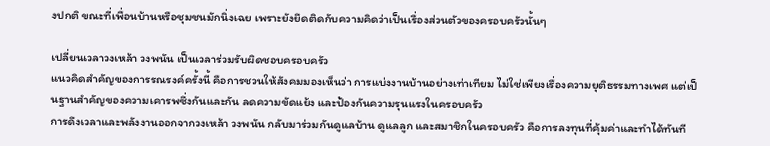งปกติ ขณะที่เพื่อนบ้านหรือชุมชนมักนิ่งเฉย เพราะยังยึดติดกับความคิดว่าเป็นเรื่องส่วนตัวของครอบครัวนั้นๆ

เปลี่ยนเวลาวงเหล้า วงพนัน เป็นเวลาร่วมรับผิดชอบครอบครัว
แนวคิดสำคัญของการรณรงค์ครั้งนี้ คือการชวนให้สังคมมองเห็นว่า การแบ่งงานบ้านอย่างเท่าเทียม ไม่ใช่เพียงเรื่องความยุติธรรมทางเพศ แต่เป็นฐานสำคัญของความเคารพซึ่งกันและกัน ลดความขัดแย้ง และป้องกันความรุนแรงในครอบครัว
การดึงเวลาและพลังงานออกจากวงเหล้า วงพนัน กลับมาร่วมกันดูแลบ้าน ดูแลลูก และสมาชิกในครอบครัว คือการลงทุนที่คุ้มค่าและทำได้ทันที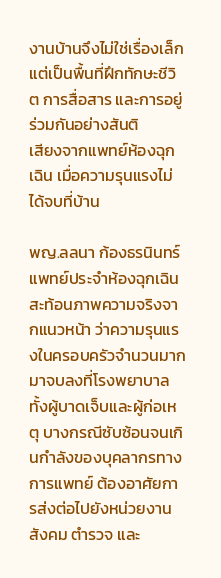งานบ้านจึงไม่ใช่เรื่องเล็ก แต่เป็นพื้นที่ฝึกทักษะชีวิต การสื่อสาร และการอยู่ร่วมกันอย่างสันติ
เสียงจากแพทย์ห้องฉุกเฉิน เมื่อความรุนแรงไม่ได้จบที่บ้าน

พญ.ลลนา ก้องธรนินทร์ แพทย์ประจำห้องฉุกเฉิน สะท้อนภาพความจริงจากแนวหน้า ว่าความรุนแรงในครอบครัวจำนวนมากมาจบลงที่โรงพยาบาล ทั้งผู้บาดเจ็บและผู้ก่อเหตุ บางกรณีซับซ้อนจนเกินกำลังของบุคลากรทางการแพทย์ ต้องอาศัยการส่งต่อไปยังหน่วยงานสังคม ตำรวจ และ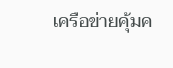เครือข่ายคุ้มค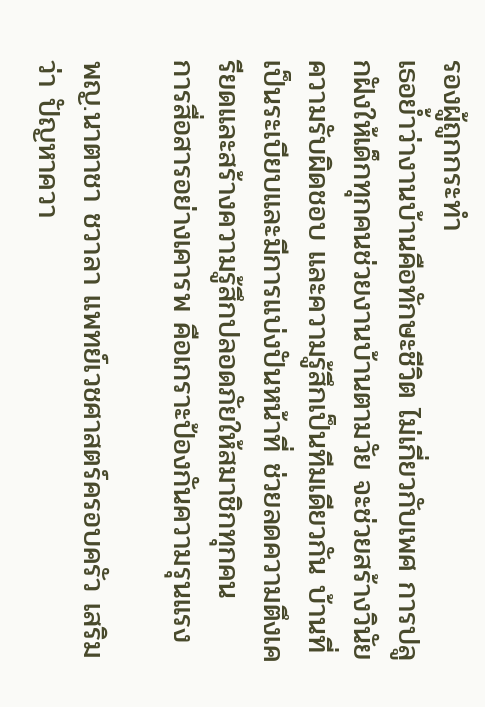รองผู้ถูกกระทำ
เธอย้ำว่างานบ้านคือทักษะชีวิต ไม่เกี่ยวกับเพศ การปลูกฝังให้เด็กทุกคนช่วยงานบ้านตามวัย จะช่วยสร้างวินัย ความรับผิดชอบ และความรู้สึกเป็นทีมเดียวกัน บ้านที่เป็นระเบียบและมีการแบ่งปันหน้าที่ ช่วยลดความตึงเครียดและสร้างความรู้สึกปลอดภัยให้สมาชิกทุกคน
การสื่อสารอย่างเคารพ คือเกราะป้องกันความรุนแรง

พญ.นาตาชา ชวาลา แพทย์เวชศาสตร์ครอบครัว เสริมว่า ปัญหาควา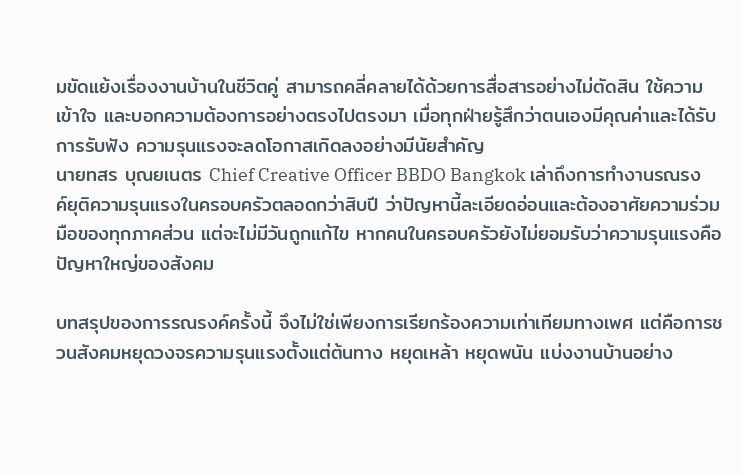มขัดแย้งเรื่องงานบ้านในชีวิตคู่ สามารถคลี่คลายได้ด้วยการสื่อสารอย่างไม่ตัดสิน ใช้ความเข้าใจ และบอกความต้องการอย่างตรงไปตรงมา เมื่อทุกฝ่ายรู้สึกว่าตนเองมีคุณค่าและได้รับการรับฟัง ความรุนแรงจะลดโอกาสเกิดลงอย่างมีนัยสำคัญ
นายทสร บุณยเนตร Chief Creative Officer BBDO Bangkok เล่าถึงการทำงานรณรงค์ยุติความรุนแรงในครอบครัวตลอดกว่าสิบปี ว่าปัญหานี้ละเอียดอ่อนและต้องอาศัยความร่วมมือของทุกภาคส่วน แต่จะไม่มีวันถูกแก้ไข หากคนในครอบครัวยังไม่ยอมรับว่าความรุนแรงคือปัญหาใหญ่ของสังคม

บทสรุปของการรณรงค์ครั้งนี้ จึงไม่ใช่เพียงการเรียกร้องความเท่าเทียมทางเพศ แต่คือการชวนสังคมหยุดวงจรความรุนแรงตั้งแต่ต้นทาง หยุดเหล้า หยุดพนัน แบ่งงานบ้านอย่าง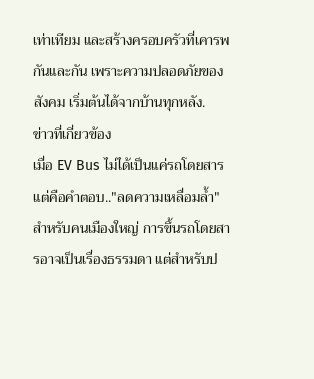เท่าเทียม และสร้างครอบครัวที่เคารพกันและกัน เพราะความปลอดภัยของสังคม เริ่มต้นได้จากบ้านทุกหลัง.
ข่าวที่เกี่ยวข้อง
เมื่อ EV Bus ไม่ได้เป็นแค่รถโดยสาร แต่คือคำตอบ.."ลดความเหลื่อมล้ำ"
สำหรับคนเมืองใหญ่ การขึ้นรถโดยสารอาจเป็นเรื่องธรรมดา แต่สำหรับป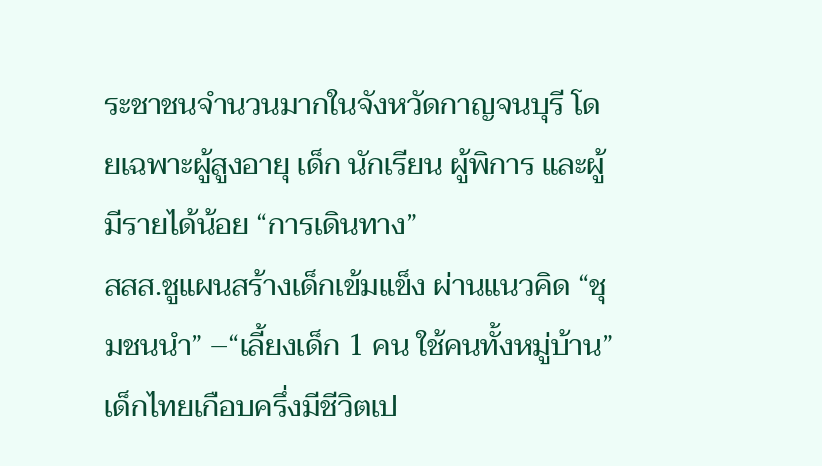ระชาชนจำนวนมากในจังหวัดกาญจนบุรี โดยเฉพาะผู้สูงอายุ เด็ก นักเรียน ผู้พิการ และผู้มีรายได้น้อย “การเดินทาง”
สสส.ชูแผนสร้างเด็กเข้มแข็ง ผ่านแนวคิด “ชุมชนนำ” –“เลี้ยงเด็ก 1 คน ใช้คนทั้งหมู่บ้าน”
เด็กไทยเกือบครึ่งมีชีวิตเป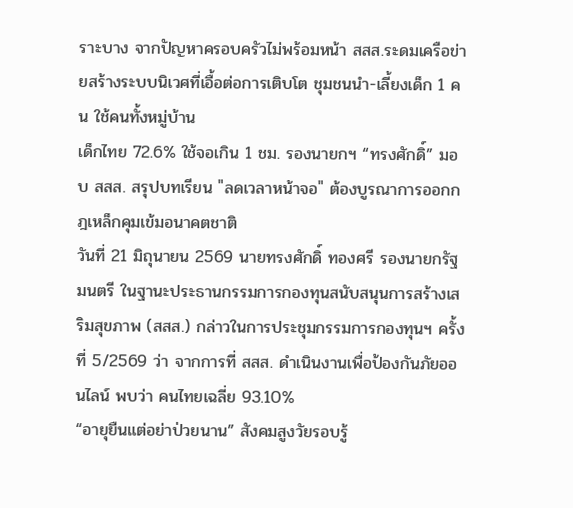ราะบาง จากปัญหาครอบครัวไม่พร้อมหน้า สสส.ระดมเครือข่ายสร้างระบบนิเวศที่เอื้อต่อการเติบโต ชุมชนนำ-เลี้ยงเด็ก 1 คน ใช้คนทั้งหมู่บ้าน
เด็กไทย 72.6% ใช้จอเกิน 1 ชม. รองนายกฯ “ทรงศักดิ์” มอบ สสส. สรุปบทเรียน "ลดเวลาหน้าจอ" ต้องบูรณาการออกกฎเหล็กคุมเข้มอนาคตชาติ
วันที่ 21 มิถุนายน 2569 นายทรงศักดิ์ ทองศรี รองนายกรัฐมนตรี ในฐานะประธานกรรมการกองทุนสนับสนุนการสร้างเสริมสุขภาพ (สสส.) กล่าวในการประชุมกรรมการกองทุนฯ ครั้งที่ 5/2569 ว่า จากการที่ สสส. ดำเนินงานเพื่อป้องกันภัยออนไลน์ พบว่า คนไทยเฉลี่ย 93.10%
“อายุยืนแต่อย่าป่วยนาน” สังคมสูงวัยรอบรู้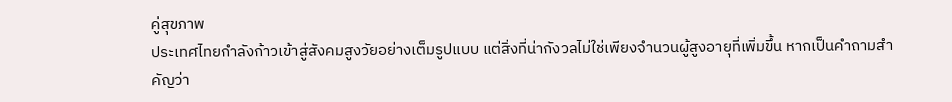คู่สุขภาพ
ประเทศไทยกำลังก้าวเข้าสู่สังคมสูงวัยอย่างเต็มรูปแบบ แต่สิ่งที่น่ากังวลไม่ใช่เพียงจำนวนผู้สูงอายุที่เพิ่มขึ้น หากเป็นคำถามสำคัญว่า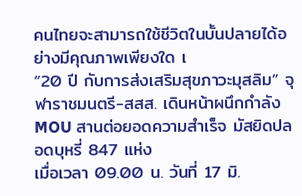คนไทยจะสามารถใช้ชีวิตในบั้นปลายได้อย่างมีคุณภาพเพียงใด เ
“20 ปี กับการส่งเสริมสุขภาวะมุสลิม” จุฬาราชมนตรี-สสส. เดินหน้าผนึกกำลัง MOU สานต่อยอดความสำเร็จ มัสยิดปลอดบุหรี่ 847 แห่ง
เมื่อเวลา 09.00 น. วันที่ 17 มิ.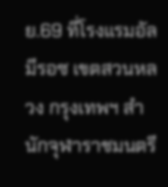ย.69 ที่โรงแรมอัล มีรอซ เขตสวนหลวง กรุงเทพฯ สำนักจุฬาราชมนตรี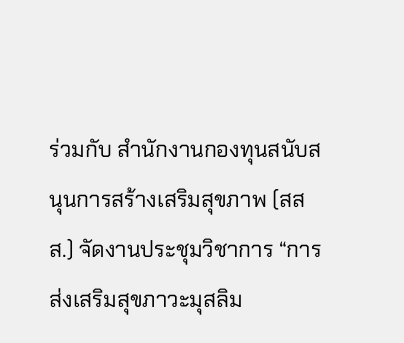ร่วมกับ สำนักงานกองทุนสนับสนุนการสร้างเสริมสุขภาพ (สสส.) จัดงานประชุมวิชาการ “การส่งเสริมสุขภาวะมุสลิม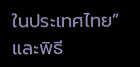ในประเทศไทย” และพิธี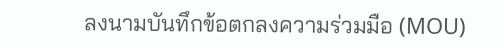ลงนามบันทึกข้อตกลงความร่วมมือ (MOU)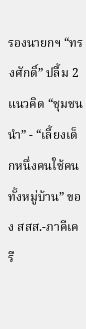รองนายกฯ “ทรงศักดิ์” ปลื้ม 2 แนวคิด “ชุมชนนำ” - “เลี้ยงเด็กหนึ่งคนใช้คนทั้งหมู่บ้าน” ของ สสส.-ภาคีเครื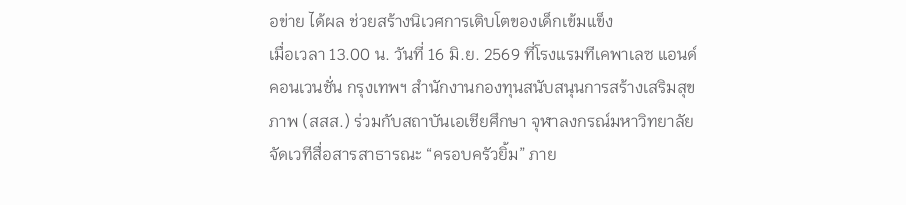อข่าย ได้ผล ช่วยสร้างนิเวศการเติบโตของเด็กเข้มแข็ง
เมื่อเวลา 13.00 น. วันที่ 16 มิ.ย. 2569 ที่โรงแรมทีเคพาเลซ แอนด์คอนเวนชั่น กรุงเทพฯ สำนักงานกองทุนสนับสนุนการสร้างเสริมสุขภาพ (สสส.) ร่วมกับสถาบันเอเชียศึกษา จุฬาลงกรณ์มหาวิทยาลัย จัดเวทีสื่อสารสาธารณะ “ครอบครัวยิ้ม” ภาย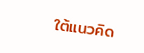ใต้แนวคิด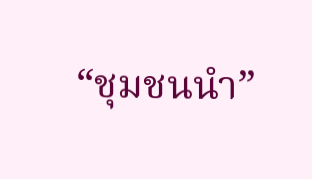“ชุมชนนำ”